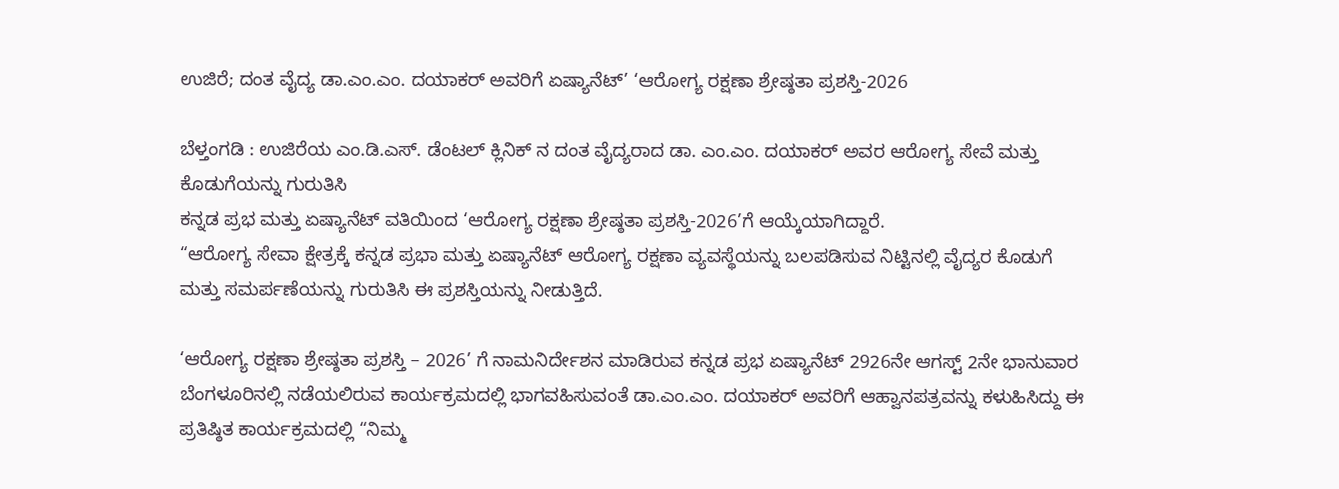ಉಜಿರೆ; ದಂತ ವೈದ್ಯ ಡಾ.ಎಂ.ಎಂ. ದಯಾಕರ್ ಅವರಿಗೆ ಏಷ್ಯಾನೆಟ್’ ‘ಆರೋಗ್ಯ ರಕ್ಷಣಾ ಶ್ರೇಷ್ಠತಾ ಪ್ರಶಸ್ತಿ-2026

ಬೆಳ್ತಂಗಡಿ : ಉಜಿರೆಯ ಎಂ.ಡಿ.ಎಸ್. ಡೆಂಟಲ್ ಕ್ಲಿನಿಕ್ ನ ದಂತ ವೈದ್ಯರಾದ ಡಾ. ಎಂ.ಎಂ. ದಯಾಕರ್ ಅವರ ಆರೋಗ್ಯ ಸೇವೆ ಮತ್ತು ಕೊಡುಗೆಯನ್ನು ಗುರುತಿಸಿ
ಕನ್ನಡ ಪ್ರಭ ಮತ್ತು ಏಷ್ಯಾನೆಟ್ ವತಿಯಿಂದ ‘ಆರೋಗ್ಯ ರಕ್ಷಣಾ ಶ್ರೇಷ್ಠತಾ ಪ್ರಶಸ್ತಿ-2026’ಗೆ ಆಯ್ಕೆಯಾಗಿದ್ದಾರೆ.
“ಆರೋಗ್ಯ ಸೇವಾ ಕ್ಷೇತ್ರಕ್ಕೆ ಕನ್ನಡ ಪ್ರಭಾ ಮತ್ತು ಏಷ್ಯಾನೆಟ್ ಆರೋಗ್ಯ ರಕ್ಷಣಾ ವ್ಯವಸ್ಥೆಯನ್ನು ಬಲಪಡಿಸುವ ನಿಟ್ಟಿನಲ್ಲಿ ವೈದ್ಯರ ಕೊಡುಗೆ ಮತ್ತು ಸಮರ್ಪಣೆಯನ್ನು ಗುರುತಿಸಿ ಈ ಪ್ರಶಸ್ತಿಯನ್ನು ನೀಡುತ್ತಿದೆ.

‘ಆರೋಗ್ಯ ರಕ್ಷಣಾ ಶ್ರೇಷ್ಠತಾ ಪ್ರಶಸ್ತಿ – 2026’ ಗೆ ನಾಮನಿರ್ದೇಶನ ಮಾಡಿರುವ ಕನ್ನಡ ಪ್ರಭ ಏಷ್ಯಾನೆಟ್ 2926ನೇ ಆಗಸ್ಟ್ 2ನೇ ಭಾನುವಾರ ಬೆಂಗಳೂರಿನಲ್ಲಿ ನಡೆಯಲಿರುವ ಕಾರ್ಯಕ್ರಮದಲ್ಲಿ ಭಾಗವಹಿಸುವಂತೆ ಡಾ.ಎಂ.ಎಂ. ದಯಾಕರ್ ಅವರಿಗೆ ಆಹ್ವಾನಪತ್ರವನ್ನು ಕಳುಹಿಸಿದ್ದು ಈ ಪ್ರತಿಷ್ಠಿತ ಕಾರ್ಯಕ್ರಮದಲ್ಲಿ “ನಿಮ್ಮ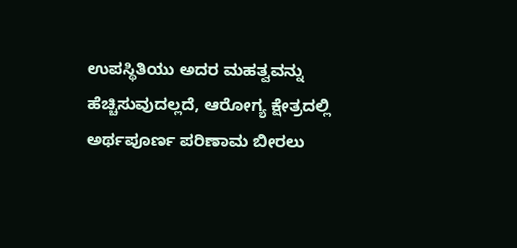ಉಪಸ್ಥಿತಿಯು ಅದರ ಮಹತ್ವವನ್ನು ಹೆಚ್ಚಿಸುವುದಲ್ಲದೆ, ಆರೋಗ್ಯ ಕ್ಷೇತ್ರದಲ್ಲಿ ಅರ್ಥಪೂರ್ಣ ಪರಿಣಾಮ ಬೀರಲು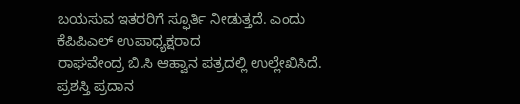ಬಯಸುವ ಇತರರಿಗೆ ಸ್ಫೂರ್ತಿ ನೀಡುತ್ತದೆ. ಎಂದು ಕೆಪಿಪಿಎಲ್ ಉಪಾಧ್ಯಕ್ಷರಾದ
ರಾಘವೇಂದ್ರ ಬಿ.ಸಿ ಆಹ್ವಾನ ಪತ್ರದಲ್ಲಿ ಉಲ್ಲೇಖಿಸಿದೆ.
ಪ್ರಶಸ್ತಿ ಪ್ರದಾನ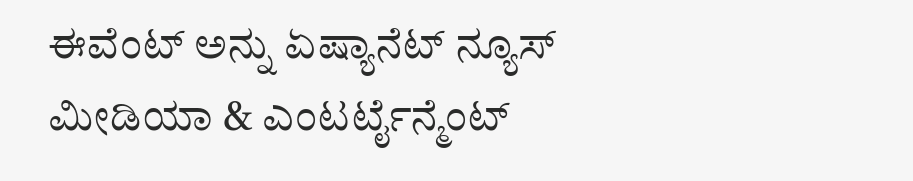ಈವೆಂಟ್ ಅನ್ನು ಏಷ್ಯಾನೆಟ್ ನ್ಯೂಸ್ ಮೀಡಿಯಾ & ಎಂಟರ್ಟೈನ್ಮೆಂಟ್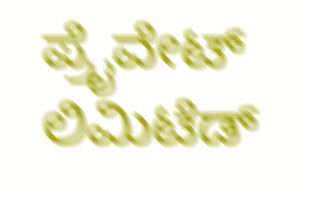ಪ್ರೈವೇಟ್ ಲಿಮಿಟೆಡ್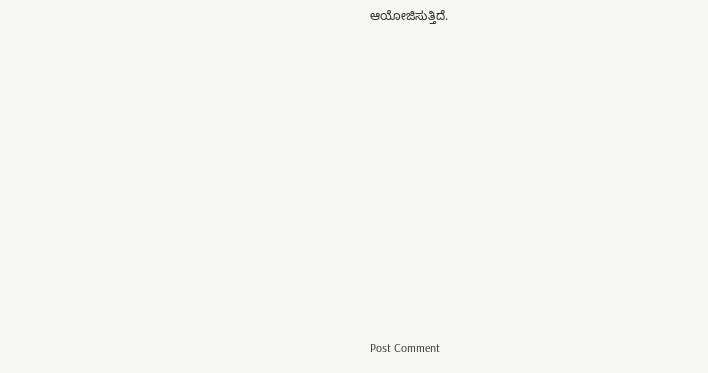ಆಯೋಜಿಸುತ್ತಿದೆ.















Post Comment